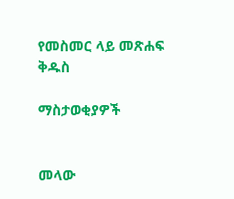የመስመር ላይ መጽሐፍ ቅዱስ

ማስታወቂያዎች


መላው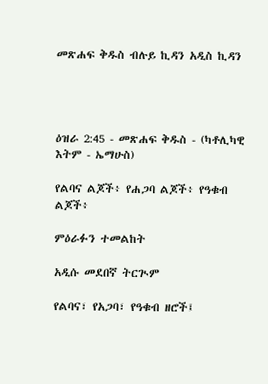መጽሐፍ ቅዱስ ብሉይ ኪዳን አዲስ ኪዳን




ዕዝራ 2:45 - መጽሐፍ ቅዱስ - (ካቶሊካዊ እትም - ኤማሁስ)

የልባና ልጆች፥ የሐጋባ ልጆች፥ የዓቁብ ልጆች፥

ምዕራፉን ተመልከት

አዲሱ መደበኛ ትርጒም

የልባና፣ የአጋባ፣ የዓቁብ ዘሮች፤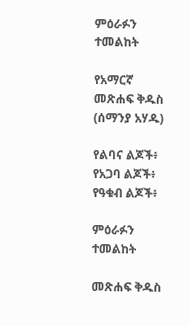ምዕራፉን ተመልከት

የአማርኛ መጽሐፍ ቅዱስ (ሰማንያ አሃዱ)

የልባና ልጆች፥ የአጋባ ልጆች፥ የዓቁብ ልጆች፥

ምዕራፉን ተመልከት

መጽሐፍ ቅዱስ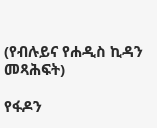(የብሉይና የሐዲስ ኪዳን መጻሕፍት)

የፋዶን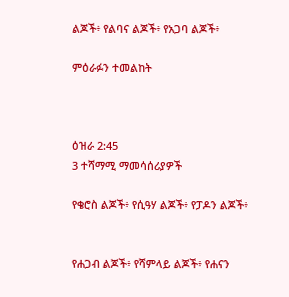ልጆች፥ የልባና ልጆች፥ የአጋባ ልጆች፥

ምዕራፉን ተመልከት



ዕዝራ 2:45
3 ተሻማሚ ማመሳሰሪያዎች

የቄሮስ ልጆች፥ የሲዓሃ ልጆች፥ የፓዶን ልጆች፥


የሐጋብ ልጆች፥ የሻምላይ ልጆች፥ የሐናን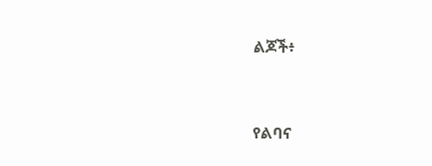ልጆች፥


የልባና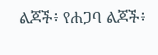ልጆች፥ የሐጋባ ልጆች፥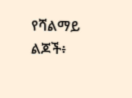የሻልማይ ልጆች፥